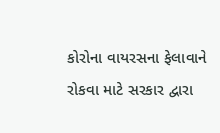કોરોના વાયરસના ફેલાવાને રોકવા માટે સરકાર દ્વારા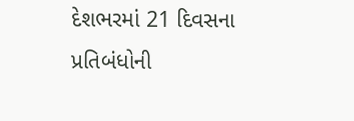દેશભરમાં 21 દિવસના પ્રતિબંધોની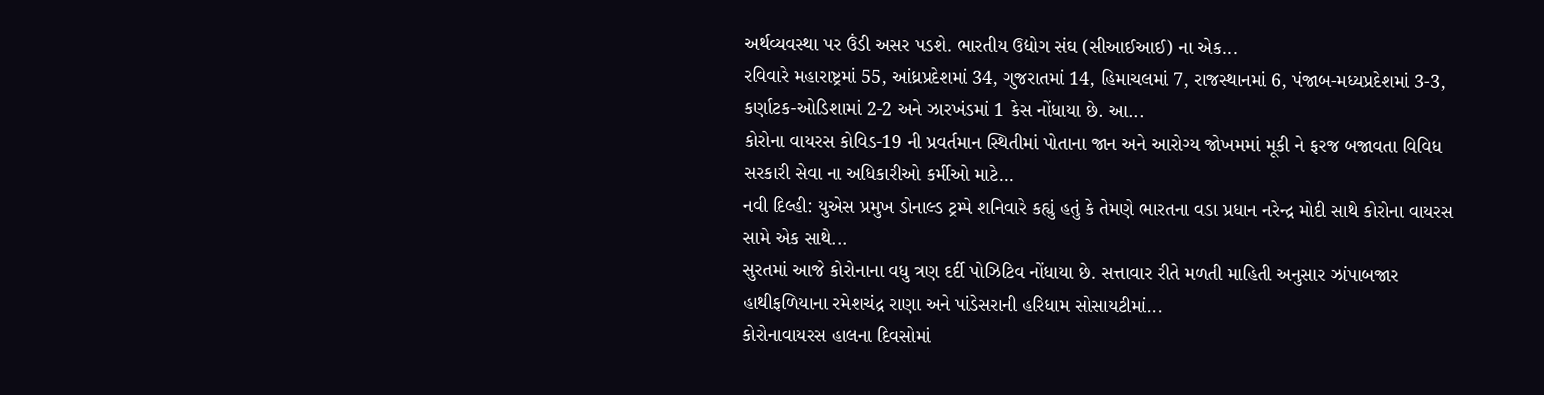અર્થવ્યવસ્થા પર ઉંડી અસર પડશે. ભારતીય ઉદ્યોગ સંઘ (સીઆઈઆઈ) ના એક...
રવિવારે મહારાષ્ટ્રમાં 55, આંધ્રપ્રદેશમાં 34, ગુજરાતમાં 14, હિમાચલમાં 7, રાજસ્થાનમાં 6, પંજાબ-મધ્યપ્રદેશમાં 3-3, કર્ણાટક-ઓડિશામાં 2-2 અને ઝારખંડમાં 1 કેસ નોંધાયા છે. આ...
કોરોના વાયરસ કોવિડ-19 ની પ્રવર્તમાન સ્થિતીમાં પોતાના જાન અને આરોગ્ય જોખમમાં મૂકી ને ફરજ બજાવતા વિવિધ સરકારી સેવા ના અધિકારીઓ કર્મીઓ માટે...
નવી દિલ્હી: યુએસ પ્રમુખ ડોનાલ્ડ ટ્રમ્પે શનિવારે કહ્યું હતું કે તેમણે ભારતના વડા પ્રધાન નરેન્દ્ર મોદી સાથે કોરોના વાયરસ સામે એક સાથે...
સુરતમાં આજે કોરોનાના વધુ ત્રણ દર્દી પોઝિટિવ નોંધાયા છે. સત્તાવાર રીતે મળતી માહિતી અનુસાર ઝાંપાબજાર હાથીફળિયાના રમેશચંદ્ર રાણા અને પાંડેસરાની હરિધામ સોસાયટીમાં...
કોરોનાવાયરસ હાલના દિવસોમાં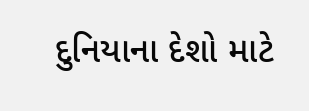દુનિયાના દેશો માટે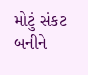મોટું સંકટ બનીને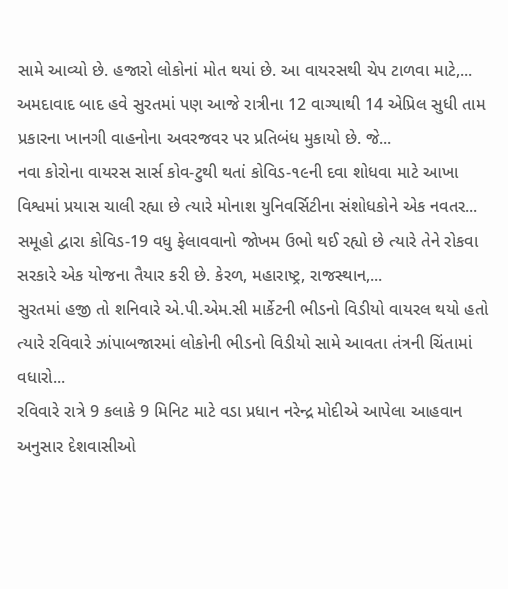સામે આવ્યો છે. હજારો લોકોનાં મોત થયાં છે. આ વાયરસથી ચેપ ટાળવા માટે,...
અમદાવાદ બાદ હવે સુરતમાં પણ આજે રાત્રીના 12 વાગ્યાથી 14 એપ્રિલ સુધી તામ પ્રકારના ખાનગી વાહનોના અવરજવર પર પ્રતિબંધ મુકાયો છે. જે...
નવા કોરોના વાયરસ સાર્સ કોવ-ટુથી થતાં કોવિડ-૧૯ની દવા શોધવા માટે આખા વિશ્વમાં પ્રયાસ ચાલી રહ્યા છે ત્યારે મોનાશ યુનિવર્સિટીના સંશોધકોને એક નવતર...
સમૂહો દ્વારા કોવિડ-19 વધુ ફેલાવવાનો જોખમ ઉભો થઈ રહ્યો છે ત્યારે તેને રોકવા સરકારે એક યોજના તૈયાર કરી છે. કેરળ, મહારાષ્ટ્ર, રાજસ્થાન,...
સુરતમાં હજી તો શનિવારે એ.પી.એમ.સી માર્કેટની ભીડનો વિડીયો વાયરલ થયો હતો ત્યારે રવિવારે ઝાંપાબજારમાં લોકોની ભીડનો વિડીયો સામે આવતા તંત્રની ચિંતામાં વધારો...
રવિવારે રાત્રે 9 કલાકે 9 મિનિટ માટે વડા પ્રધાન નરેન્દ્ર મોદીએ આપેલા આહવાન અનુસાર દેશવાસીઓ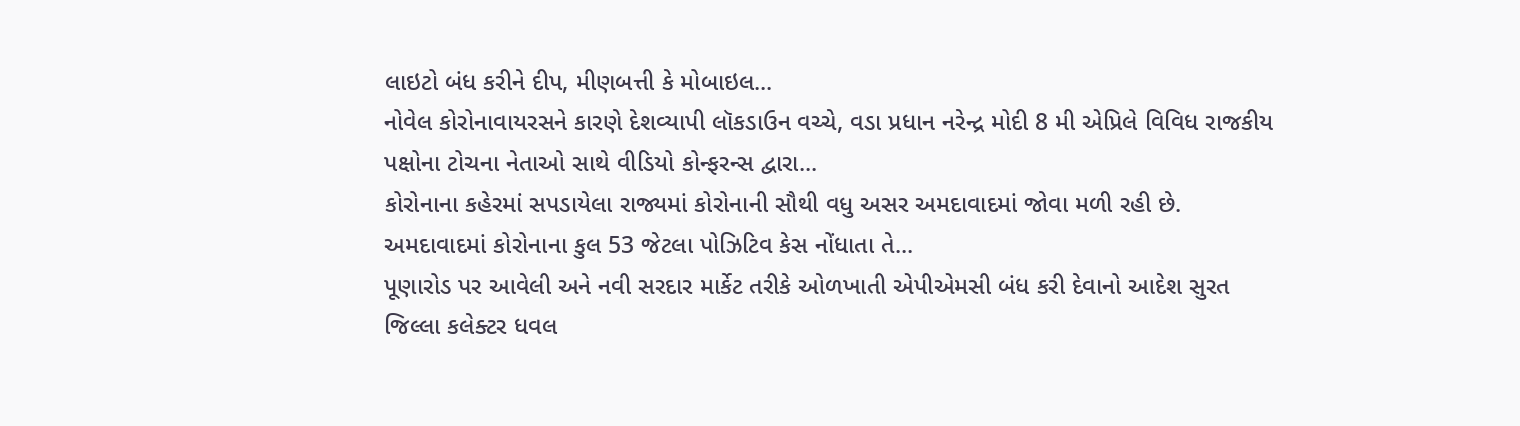લાઇટો બંધ કરીને દીપ, મીણબત્તી કે મોબાઇલ...
નોવેલ કોરોનાવાયરસને કારણે દેશવ્યાપી લૉકડાઉન વચ્ચે, વડા પ્રધાન નરેન્દ્ર મોદી 8 મી એપ્રિલે વિવિધ રાજકીય પક્ષોના ટોચના નેતાઓ સાથે વીડિયો કોન્ફરન્સ દ્વારા...
કોરોનાના કહેરમાં સપડાયેલા રાજ્યમાં કોરોનાની સૌથી વધુ અસર અમદાવાદમાં જોવા મળી રહી છે. અમદાવાદમાં કોરોનાના કુલ 53 જેટલા પોઝિટિવ કેસ નોંધાતા તે...
પૂણારોડ પર આવેલી અને નવી સરદાર માર્કેટ તરીકે ઓળખાતી એપીએમસી બંધ કરી દેવાનો આદેશ સુરત જિલ્લા કલેક્ટર ધવલ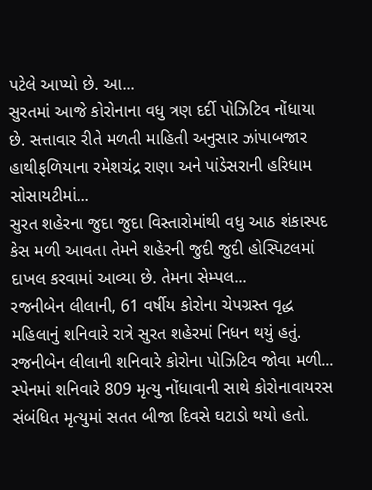પટેલે આપ્યો છે. આ...
સુરતમાં આજે કોરોનાના વધુ ત્રણ દર્દી પોઝિટિવ નોંધાયા છે. સત્તાવાર રીતે મળતી માહિતી અનુસાર ઝાંપાબજાર હાથીફળિયાના રમેશચંદ્ર રાણા અને પાંડેસરાની હરિધામ સોસાયટીમાં...
સુરત શહેરના જુદા જુદા વિસ્તારોમાંથી વધુ આઠ શંકાસ્પદ કેસ મળી આવતા તેમને શહેરની જુદી જુદી હોસ્પિટલમાં દાખલ કરવામાં આવ્યા છે. તેમના સેમ્પલ...
રજનીબેન લીલાની, 61 વર્ષીય કોરોના ચેપગ્રસ્ત વૃદ્ધ મહિલાનું શનિવારે રાત્રે સુરત શહેરમાં નિધન થયું હતું. રજનીબેન લીલાની શનિવારે કોરોના પોઝિટિવ જોવા મળી...
સ્પેનમાં શનિવારે 809 મૃત્યુ નોંધાવાની સાથે કોરોનાવાયરસ સંબંધિત મૃત્યુમાં સતત બીજા દિવસે ઘટાડો થયો હતો.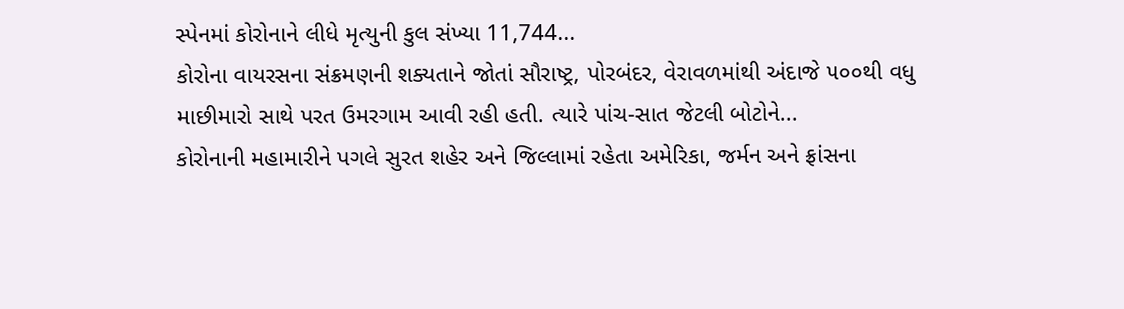સ્પેનમાં કોરોનાને લીધે મૃત્યુની કુલ સંખ્યા 11,744...
કોરોના વાયરસના સંક્રમણની શક્યતાને જોતાં સૌરાષ્ટ્ર, પોરબંદર, વેરાવળમાંથી અંદાજે ૫૦૦થી વધુ માછીમારો સાથે પરત ઉમરગામ આવી રહી હતી. ત્યારે પાંચ-સાત જેટલી બોટોને...
કોરોનાની મહામારીને પગલે સુરત શહેર અને જિલ્લામાં રહેતા અમેરિકા, જર્મન અને ફ્રાંસના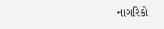નાગરિકો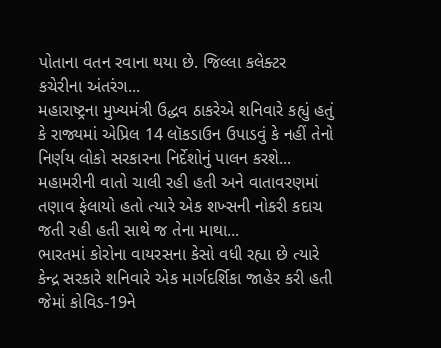પોતાના વતન રવાના થયા છે. જિલ્લા કલેક્ટર કચેરીના અંતરંગ...
મહારાષ્ટ્રના મુખ્યમંત્રી ઉદ્ધવ ઠાકરેએ શનિવારે કહ્યું હતું કે રાજ્યમાં એપ્રિલ 14 લૉકડાઉન ઉપાડવું કે નહીં તેનો નિર્ણય લોકો સરકારના નિર્દેશોનું પાલન કરશે...
મહામરીની વાતો ચાલી રહી હતી અને વાતાવરણમાં તણાવ ફેલાયો હતો ત્યારે એક શખ્સની નોકરી કદાચ જતી રહી હતી સાથે જ તેના માથા...
ભારતમાં કોરોના વાયરસના કેસો વધી રહ્યા છે ત્યારે કેન્દ્ર સરકારે શનિવારે એક માર્ગદર્શિકા જાહેર કરી હતી જેમાં કોવિડ-19ને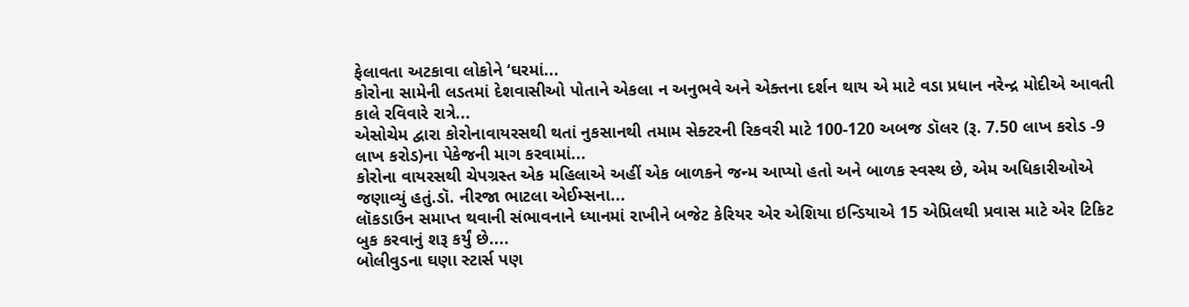ફેલાવતા અટકાવા લોકોને ‘ઘરમાં...
કોરોના સામેની લડતમાં દેશવાસીઓ પોતાને એકલા ન અનુભવે અને એક્તના દર્શન થાય એ માટે વડા પ્રધાન નરેન્દ્ર મોદીએ આવતી કાલે રવિવારે રાત્રે...
એસોચેમ દ્વારા કોરોનાવાયરસથી થતાં નુકસાનથી તમામ સેક્ટરની રિકવરી માટે 100-120 અબજ ડૉલર (રૂ. 7.50 લાખ કરોડ -9 લાખ કરોડ)ના પેકેજની માગ કરવામાં...
કોરોના વાયરસથી ચેપગ્રસ્ત એક મહિલાએ અહીં એક બાળકને જન્મ આપ્યો હતો અને બાળક સ્વસ્થ છે, એમ અધિકારીઓએ જણાવ્યું હતું.ડૉ. નીરજા ભાટલા એઈમ્સના...
લૉકડાઉન સમાપ્ત થવાની સંભાવનાને ધ્યાનમાં રાખીને બજેટ કેરિયર એર એશિયા ઇન્ડિયાએ 15 એપ્રિલથી પ્રવાસ માટે એર ટિકિટ બુક કરવાનું શરૂ કર્યું છે....
બોલીવુડના ઘણા સ્ટાર્સ પણ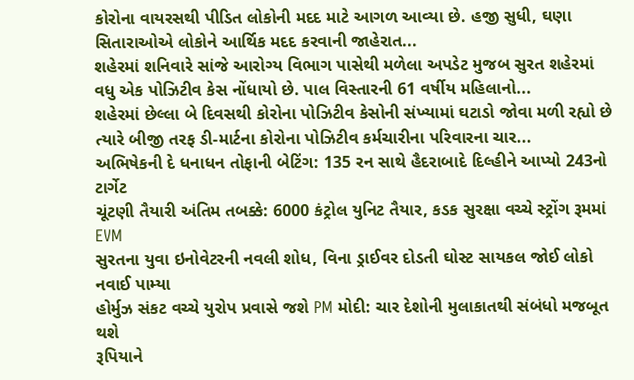કોરોના વાયરસથી પીડિત લોકોની મદદ માટે આગળ આવ્યા છે. હજી સુધી, ઘણા સિતારાઓએ લોકોને આર્થિક મદદ કરવાની જાહેરાત...
શહેરમાં શનિવારે સાંજે આરોગ્ય વિભાગ પાસેથી મળેલા અપડેટ મુજબ સુરત શહેરમાં વધુ એક પોઝિટીવ કેસ નોંધાયો છે. પાલ વિસ્તારની 61 વર્ષીય મહિલાનો...
શહેરમાં છેલ્લા બે દિવસથી કોરોના પોઝિટીવ કેસોની સંખ્યામાં ઘટાડો જોવા મળી રહ્યો છે ત્યારે બીજી તરફ ડી-માર્ટના કોરોના પોઝિટીવ કર્મચારીના પરિવારના ચાર...
અભિષેકની દે ધનાધન તોફાની બેટિંગ: 135 રન સાથે હૈદરાબાદે દિલ્હીને આપ્યો 243નો ટાર્ગેટ
ચૂંટણી તૈયારી અંતિમ તબક્કે: 6000 કંટ્રોલ યુનિટ તૈયાર, કડક સુરક્ષા વચ્ચે સ્ટ્રોંગ રૂમમાં EVM
સુરતના યુવા ઇનોવેટરની નવલી શોધ, વિના ડ્રાઈવર દોડતી ઘોસ્ટ સાયકલ જોઈ લોકો નવાઈ પામ્યા
હોર્મુઝ સંકટ વચ્ચે યુરોપ પ્રવાસે જશે PM મોદી: ચાર દેશોની મુલાકાતથી સંબંધો મજબૂત થશે
રૂપિયાને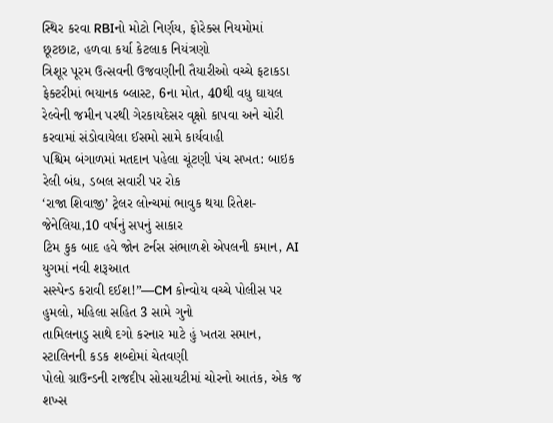સ્થિર કરવા RBIનો મોટો નિર્ણય, ફોરેક્સ નિયમોમાં છૂટછાટ, હળવા કર્યા કેટલાક નિયંત્રણો
ત્રિશૂર પૂરમ ઉત્સવની ઉજવણીની તૈયારીઓ વચ્ચે ફટાકડા ફેક્ટરીમાં ભયાનક બ્લાસ્ટ, 6ના મોત, 40થી વધુ ઘાયલ
રેલ્વેની જમીન પરથી ગેરકાયદેસર વૃક્ષો કાપવા અને ચોરી કરવામાં સંડોવાયેલા ઈસમો સામે કાર્યવાહી
પશ્ચિમ બંગાળમાં મતદાન પહેલા ચૂંટણી પંચ સખત: બાઇક રેલી બંધ, ડબલ સવારી પર રોક
‘રાજા શિવાજી’ ટ્રેલર લોન્ચમાં ભાવુક થયા રિતેશ-જેનેલિયા,10 વર્ષનું સપનું સાકાર
ટિમ કુક બાદ હવે જોન ટર્નસ સંભાળશે એપલની કમાન, AI યુગમાં નવી શરૂઆત
સસ્પેન્ડ કરાવી દઈશ!”—CM કોન્વોય વચ્ચે પોલીસ પર હુમલો, મહિલા સહિત 3 સામે ગુનો
તામિલનાડુ સાથે દગો કરનાર માટે હું ખતરા સમાન, સ્ટાલિનની કડક શબ્દોમાં ચેતવણી
પોલો ગ્રાઉન્ડની રાજદીપ સોસાયટીમાં ચોરનો આતંક, એક જ શખ્સ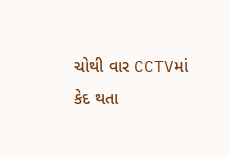ચોથી વાર CCTVમાં કેદ થતા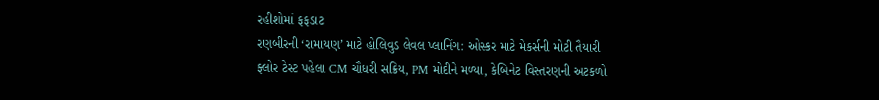રહીશોમાં ફફડાટ
રણબીરની ‘રામાયણ’ માટે હોલિવુડ લેવલ પ્લાનિંગ: ઓસ્કર માટે મેકર્સની મોટી તૈયારી
ફ્લોર ટેસ્ટ પહેલા CM ચૌધરી સક્રિય, PM મોદીને મળ્યા, કેબિનેટ વિસ્તરણની અટકળો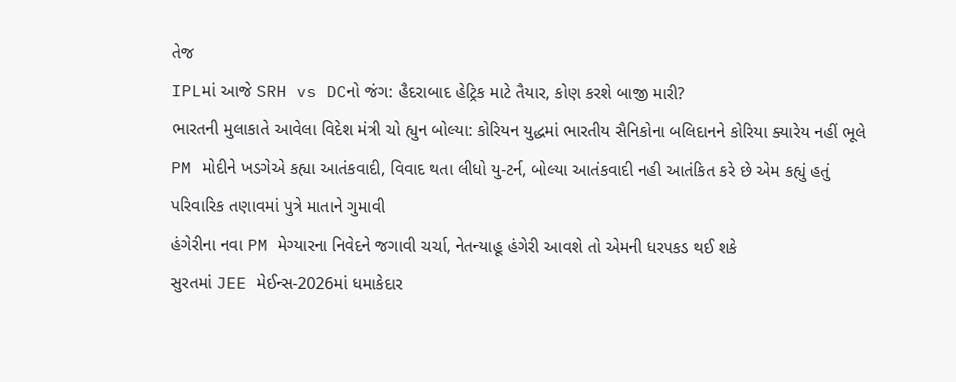તેજ
IPLમાં આજે SRH vs DCનો જંગ: હૈદરાબાદ હેટ્રિક માટે તૈયાર, કોણ કરશે બાજી મારી?
ભારતની મુલાકાતે આવેલા વિદેશ મંત્રી ચો હ્યુન બોલ્યા: કોરિયન યુદ્ધમાં ભારતીય સૈનિકોના બલિદાનને કોરિયા ક્યારેય નહીં ભૂલે
PM મોદીને ખડગેએ કહ્યા આતંકવાદી, વિવાદ થતા લીધો યુ-ટર્ન, બોલ્યા આતંકવાદી નહી આતંકિત કરે છે એમ કહ્યું હતું
પરિવારિક તણાવમાં પુત્રે માતાને ગુમાવી
હંગેરીના નવા PM મેગ્યારના નિવેદને જગાવી ચર્ચા, નેતન્યાહૂ હંગેરી આવશે તો એમની ધરપકડ થઈ શકે
સુરતમાં JEE મેઈન્સ-2026માં ધમાકેદાર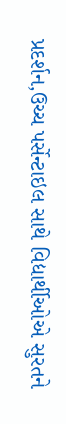પ્રદર્શન,ઉચ્ચ પર્સેન્ટાઇલ સાથે વિદ્યાર્થીઓએ સુરતને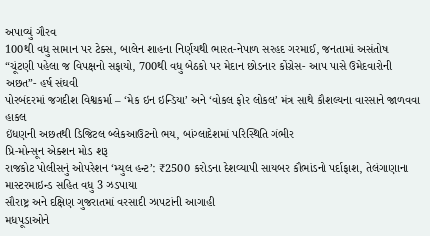અપાવ્યું ગૌરવ
100થી વધુ સામાન પર ટેક્સ, બાલેન શાહના નિર્ણયથી ભારત-નેપાળ સરહદ ગરમાઈ, જનતામાં અસંતોષ
“ચૂંટણી પહેલા જ વિપક્ષનો સફાયો, 700થી વધુ બેઠકો પર મેદાન છોડનાર કોંગ્રેસ- આપ પાસે ઉમેદવારોની અછત”- હર્ષ સંઘવી
પોરબંદરમાં જગદીશ વિશ્વકર્મા – ‘મેક ઇન ઇન્ડિયા’ અને ‘વોકલ ફોર લોકલ’ મંત્ર સાથે કૌશલ્યના વારસાને જાળવવા હાકલ
ઇંધણની અછતથી ડિજિટલ બ્લેકઆઉટનો ભય, બાંગ્લાદેશમાં પરિસ્થિતિ ગંભીર
પ્રિ-મોન્સૂન એક્શન મોડ શરૂ
રાજકોટ પોલીસનું ઓપરેશન ‘મ્યુલ હન્ટ’: ₹2500 કરોડના દેશવ્યાપી સાયબર કૌભાંડનો પર્દાફાશ, તેલંગાણાના માસ્ટરમાઇન્ડ સહિત વધુ 3 ઝડપાયા
સૌરાષ્ટ્ર અને દક્ષિણ ગુજરાતમાં વરસાદી ઝાપટાંની આગાહી
મધપૂડાઓને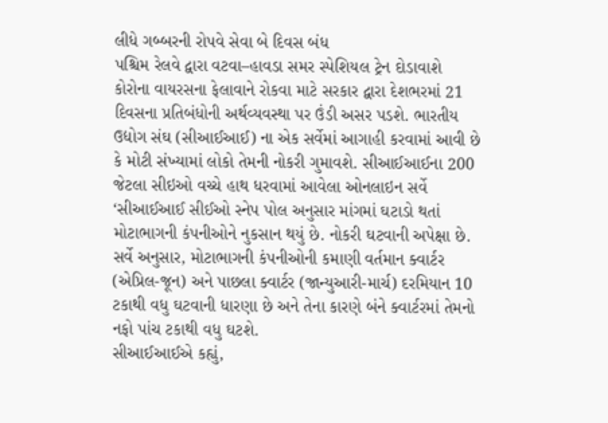લીધે ગબ્બરની રોપવે સેવા બે દિવસ બંધ
પશ્ચિમ રેલવે દ્વારા વટવા–હાવડા સમર સ્પેશિયલ ટ્રેન દોડાવાશે
કોરોના વાયરસના ફેલાવાને રોકવા માટે સરકાર દ્વારા દેશભરમાં 21 દિવસના પ્રતિબંધોની અર્થવ્યવસ્થા પર ઉંડી અસર પડશે. ભારતીય ઉદ્યોગ સંઘ (સીઆઈઆઈ) ના એક સર્વેમાં આગાહી કરવામાં આવી છે કે મોટી સંખ્યામાં લોકો તેમની નોકરી ગુમાવશે. સીઆઈઆઈના 200 જેટલા સીઇઓ વચ્ચે હાથ ધરવામાં આવેલા ઓનલાઇન સર્વે ‘સીઆઈઆઈ સીઈઓ સ્નેપ પોલ અનુસાર માંગમાં ઘટાડો થતાં મોટાભાગની કંપનીઓને નુકસાન થયું છે. નોકરી ઘટવાની અપેક્ષા છે.
સર્વે અનુસાર, મોટાભાગની કંપનીઓની કમાણી વર્તમાન ક્વાર્ટર (એપ્રિલ-જૂન) અને પાછલા ક્વાર્ટર (જાન્યુઆરી-માર્ચ) દરમિયાન 10 ટકાથી વધુ ઘટવાની ધારણા છે અને તેના કારણે બંને ક્વાર્ટરમાં તેમનો નફો પાંચ ટકાથી વધુ ઘટશે.
સીઆઈઆઈએ કહ્યું,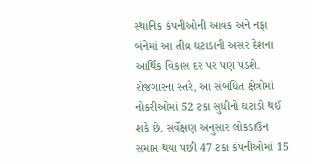સ્થાનિક કંપનીઓની આવક અને નફા બંનેમાં આ તીવ્ર ઘટાડાની અસર દેશના આર્થિક વિકાસ દર પર પણ પડશે. રોજગારના સ્તરે, આ સંબંધિત ક્ષેત્રોમાં નોકરીઓમાં 52 ટકા સુધીનો ઘટાડો થઈ શકે છે. સર્વેક્ષણ અનુસાર લોકડાઉન સમાપ્ત થયા પછી 47 ટકા કંપનીઓમાં 15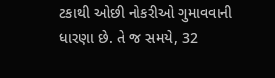ટકાથી ઓછી નોકરીઓ ગુમાવવાની ધારણા છે. તે જ સમયે, 32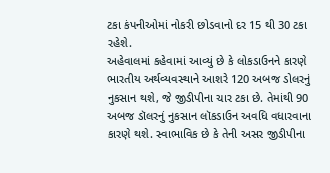ટકા કંપનીઓમાં નોકરી છોડવાનો દર 15 થી 30 ટકા રહેશે.
અહેવાલમાં કહેવામાં આવ્યું છે કે લોકડાઉનને કારણે ભારતીય અર્થવ્યવસ્થાને આશરે 120 અબજ ડોલરનું નુકસાન થશે, જે જીડીપીના ચાર ટકા છે. તેમાંથી 90 અબજ ડૉલરનું નુકસાન લૉકડાઉન અવધિ વધારવાના કારણે થશે. સ્વાભાવિક છે કે તેની અસર જીડીપીના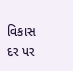વિકાસ દર પર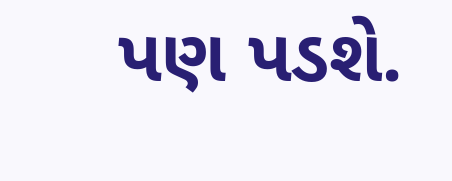પણ પડશે.